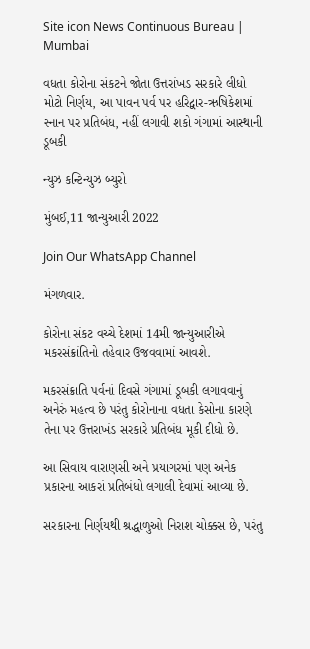Site icon News Continuous Bureau | Mumbai

વધતા કોરોના સંકટને જોતા ઉત્તરાંખડ સરકારે લીધો મોટો નિર્ણય, આ પાવન પર્વ પર હરિદ્વાર-ઋષિકેશમાં સ્નાન પર પ્રતિબંધ, નહીં લગાવી શકો ગંગામાં આસ્થાની ડૂબકી

ન્યુઝ કન્ટિન્યુઝ બ્યુરો

મુંબઈ,11 જાન્યુઆરી 2022

Join Our WhatsApp Channel

મંગળવાર.

કોરોના સંકટ વચ્ચે દેશમાં 14મી જાન્યુઆરીએ મકરસંક્રાંતિનો તહેવાર ઉજવવામાં આવશે.

મકરસંક્રાતિ પર્વનાં દિવસે ગંગામાં ડૂબકી લગાવવાનું અનેરું મહત્વ છે પરંતુ કોરોનાના વધતા કેસોના કારણે તેના પર ઉત્તરાખંડ સરકારે પ્રતિબંધ મૂકી દીધો છે.

આ સિવાય વારાણસી અને પ્રયાગરમાં પણ અનેક પ્રકારના આકરાં પ્રતિબંધો લગાલી દેવામાં આવ્યા છે.

સરકારના નિર્ણયથી શ્રદ્ધાળુઓ નિરાશ ચોક્કસ છે, પરંતુ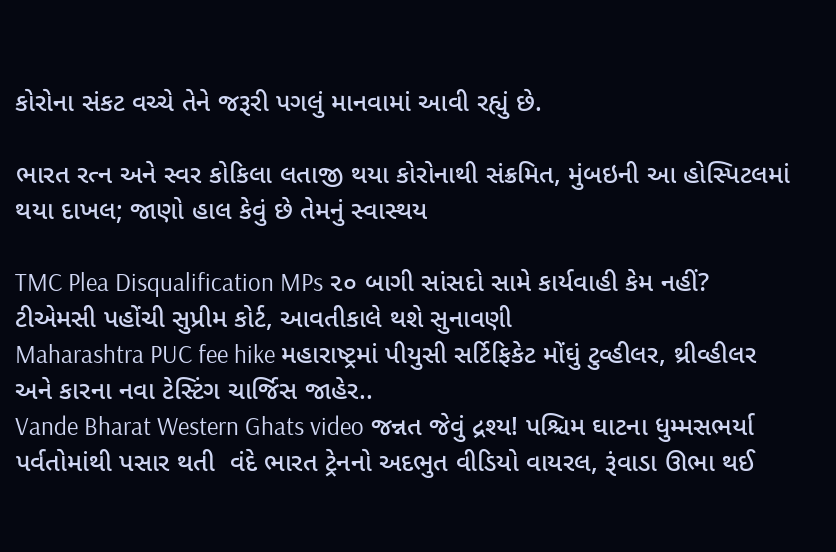કોરોના સંકટ વચ્ચે તેને જરૂરી પગલું માનવામાં આવી રહ્યું છે.

ભારત રત્ન અને સ્વર કોકિલા લતાજી થયા કોરોનાથી સંક્રમિત, મુંબઇની આ હોસ્પિટલમાં થયા દાખલ; જાણો હાલ કેવું છે તેમનું સ્વાસ્થય

TMC Plea Disqualification MPs ૨૦ બાગી સાંસદો સામે કાર્યવાહી કેમ નહીં? ટીએમસી પહોંચી સુપ્રીમ કોર્ટ, આવતીકાલે થશે સુનાવણી
Maharashtra PUC fee hike મહારાષ્ટ્રમાં પીયુસી સર્ટિફિકેટ મોંઘું ટુવ્હીલર, થ્રીવ્હીલર અને કારના નવા ટેસ્ટિંગ ચાર્જિસ જાહેર..
Vande Bharat Western Ghats video જન્નત જેવું દ્રશ્ય! પશ્ચિમ ઘાટના ધુમ્મસભર્યા પર્વતોમાંથી પસાર થતી  વંદે ભારત ટ્રેનનો અદભુત વીડિયો વાયરલ, રૂંવાડા ઊભા થઈ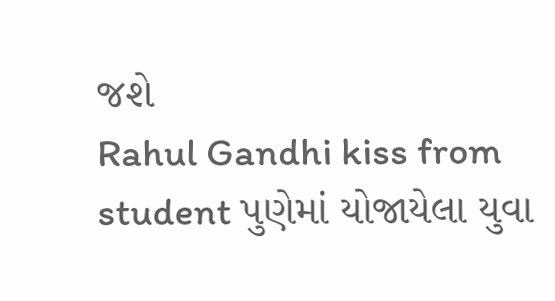જશે
Rahul Gandhi kiss from student પુણેમાં યોજાયેલા યુવા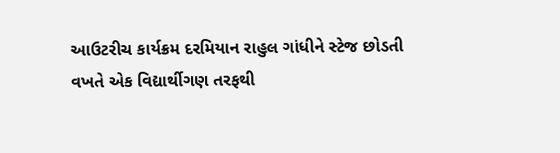આઉટરીચ કાર્યક્રમ દરમિયાન રાહુલ ગાંધીને સ્ટેજ છોડતી વખતે એક વિદ્યાર્થીગણ તરફથી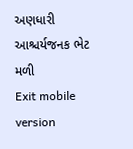અણધારી આશ્ચર્યજનક ભેટ મળી
Exit mobile version